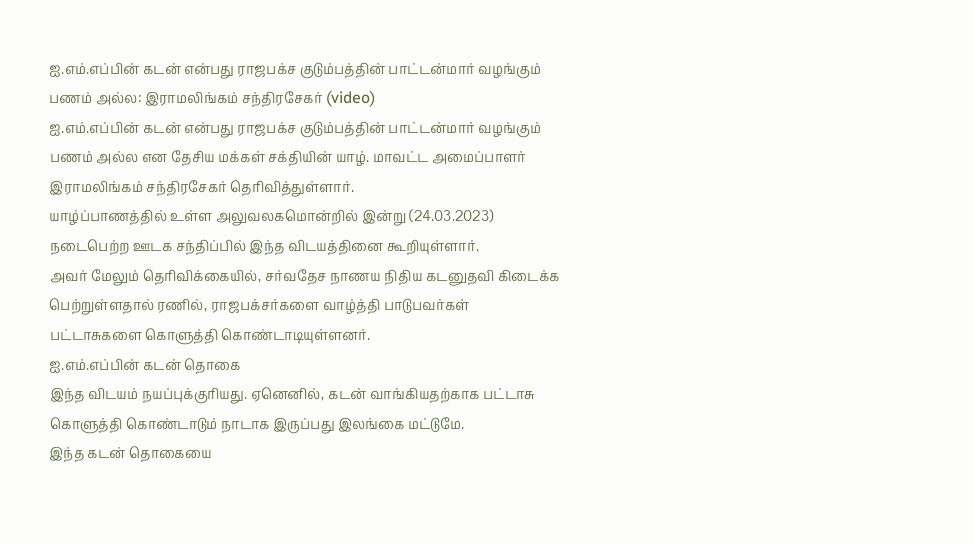ஐ.எம்.எப்பின் கடன் என்பது ராஜபக்ச குடும்பத்தின் பாட்டன்மார் வழங்கும் பணம் அல்ல: இராமலிங்கம் சந்திரசேகர் (video)
ஐ.எம்.எப்பின் கடன் என்பது ராஜபக்ச குடும்பத்தின் பாட்டன்மார் வழங்கும் பணம் அல்ல என தேசிய மக்கள் சக்தியின் யாழ். மாவட்ட அமைப்பாளர் இராமலிங்கம் சந்திரசேகர் தெரிவித்துள்ளார்.
யாழ்ப்பாணத்தில் உள்ள அலுவலகமொன்றில் இன்று (24.03.2023) நடைபெற்ற ஊடக சந்திப்பில் இந்த விடயத்தினை கூறியுள்ளார்.
அவர் மேலும் தெரிவிக்கையில், சர்வதேச நாணய நிதிய கடனுதவி கிடைக்க பெற்றுள்ளதால் ரணில், ராஜபக்சர்களை வாழ்த்தி பாடுபவர்கள் பட்டாசுகளை கொளுத்தி கொண்டாடியுள்ளனர்.
ஐ.எம்.எப்பின் கடன் தொகை
இந்த விடயம் நயப்புக்குரியது. ஏனெனில், கடன் வாங்கியதற்காக பட்டாசு கொளுத்தி கொண்டாடும் நாடாக இருப்பது இலங்கை மட்டுமே.
இந்த கடன் தொகையை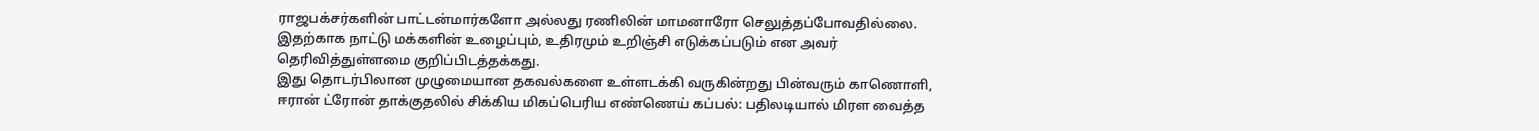ராஜபக்சர்களின் பாட்டன்மார்களோ அல்லது ரணிலின் மாமனாரோ செலுத்தப்போவதில்லை.
இதற்காக நாட்டு மக்களின் உழைப்பும், உதிரமும் உறிஞ்சி எடுக்கப்படும் என அவர் தெரிவித்துள்ளமை குறிப்பிடத்தக்கது.
இது தொடர்பிலான முழுமையான தகவல்களை உள்ளடக்கி வருகின்றது பின்வரும் காணொளி,
ஈரான் ட்ரோன் தாக்குதலில் சிக்கிய மிகப்பெரிய எண்ணெய் கப்பல்: பதிலடியால் மிரள வைத்த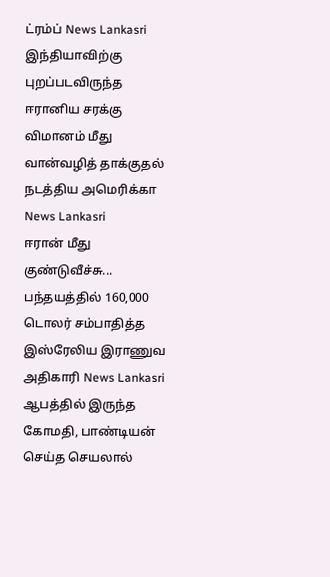ட்ரம்ப் News Lankasri
இந்தியாவிற்கு புறப்படவிருந்த ஈரானிய சரக்கு விமானம் மீது வான்வழித் தாக்குதல் நடத்திய அமெரிக்கா News Lankasri
ஈரான் மீது குண்டுவீச்சு... பந்தயத்தில் 160,000 டொலர் சம்பாதித்த இஸ்ரேலிய இராணுவ அதிகாரி News Lankasri
ஆபத்தில் இருந்த கோமதி, பாண்டியன் செய்த செயலால்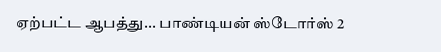ஏற்பட்ட ஆபத்து... பாண்டியன் ஸ்டோர்ஸ் 2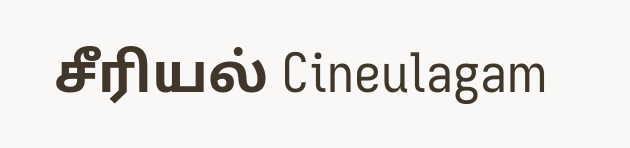சீரியல் Cineulagam